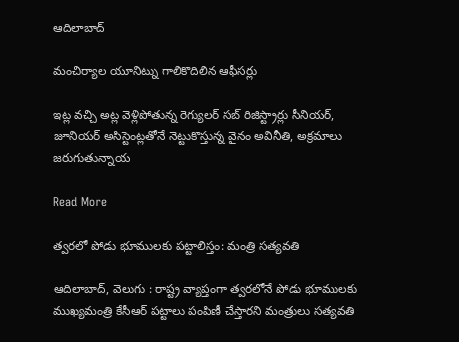ఆదిలాబాద్

మంచిర్యాల యూనిట్ను గాలికొదిలిన ఆఫీసర్లు

ఇట్ల వచ్చి అట్ల వెళ్లిపోతున్న రెగ్యులర్ సబ్ రిజిస్ట్రార్లు సీనియర్, జూనియర్ అసిస్టెంట్లతోనే నెట్టుకొస్తున్న వైనం అవినీతి, అక్రమాలు జరుగుతున్నాయ

Read More

త్వరలో పోడు భూములకు పట్టాలిస్తం: మంత్రి సత్యవతి

ఆదిలాబాద్, వెలుగు : రాష్ట్ర వ్యాప్తంగా త్వరలోనే పోడు భూములకు ముఖ్యమంత్రి కేసీఆర్ పట్టాలు పంపిణీ చేస్తారని మంత్రులు సత్యవతి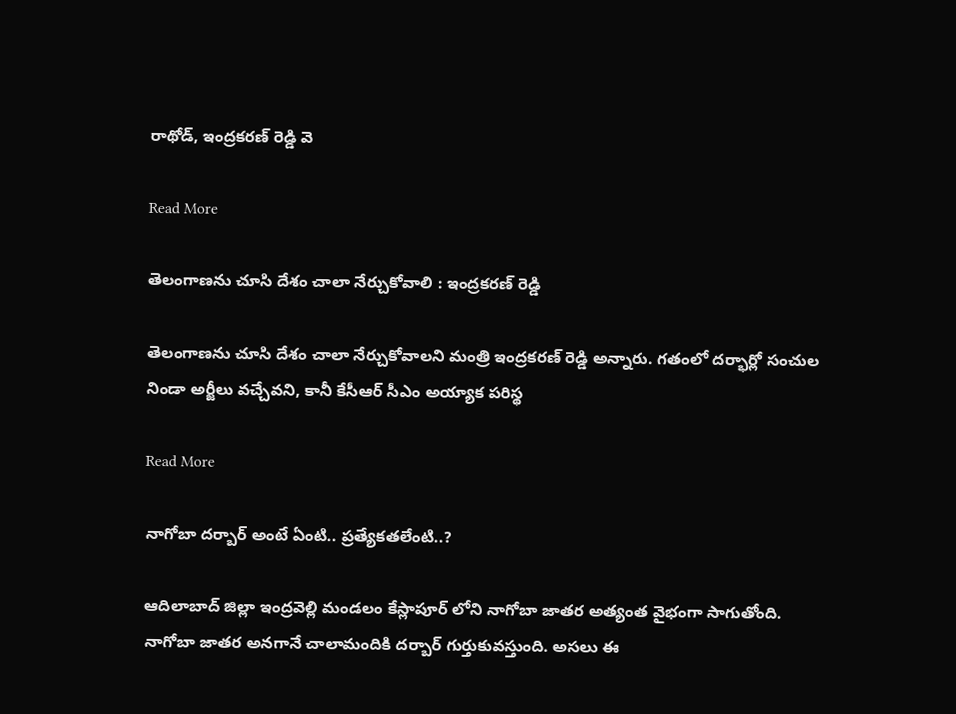రాథోడ్, ఇంద్రకరణ్ రెడ్డి వె

Read More

తెలంగాణను చూసి దేశం చాలా నేర్చుకోవాలి : ఇంద్రకరణ్ రెడ్డి

తెలంగాణను చూసి దేశం చాలా నేర్చుకోవాలని మంత్రి ఇంద్రకరణ్ రెడ్డి అన్నారు. గతంలో దర్భార్లో సంచుల నిండా అర్జీలు వచ్చేవని, కానీ కేసీఆర్ సీఎం అయ్యాక పరిస్థ

Read More

నాగోబా దర్బార్ అంటే ఏంటి.. ప్రత్యేకతలేంటి..?

ఆదిలాబాద్ జిల్లా ఇంద్రవెల్లి మండలం కేస్లాపూర్ లోని నాగోబా జాతర అత్యంత వైభంగా సాగుతోంది. నాగోబా జాతర అనగానే చాలామందికి దర్బార్ గుర్తుకువస్తుంది. అసలు ఈ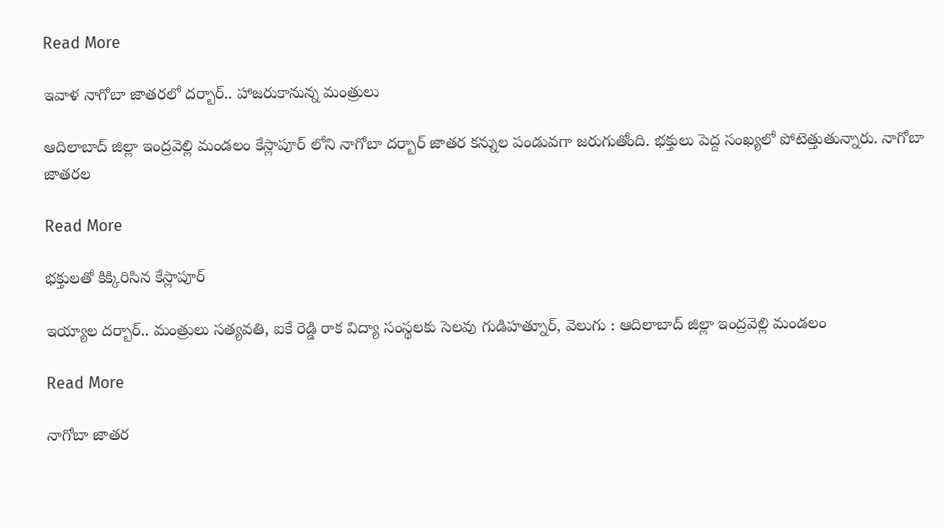Read More

ఇవాళ నాగోబా జాతరలో దర్బార్.. హాజరుకానున్న మంత్రులు

ఆదిలాబాద్ జిల్లా ఇంద్రవెల్లి మండలం కేస్లాపూర్ లోని నాగోబా దర్బార్ జాతర కన్నుల పండువగా జరుగుతోంది. భక్తులు పెద్ద సంఖ్యలో పోటెత్తుతున్నారు. నాగోబా జాతరల

Read More

భక్తులతో కిక్కిరిసిన కేస్లాపూర్‌

ఇయ్యాల దర్బార్‌.. మంత్రులు సత్యవతి, ఐకే రెడ్డి రాక విద్యా సంస్థలకు సెలవు గుడిహత్నూర్, వెలుగు : ఆదిలాబాద్ జిల్లా ఇంద్రవెల్లి మండలం

Read More

నాగోబా జాతర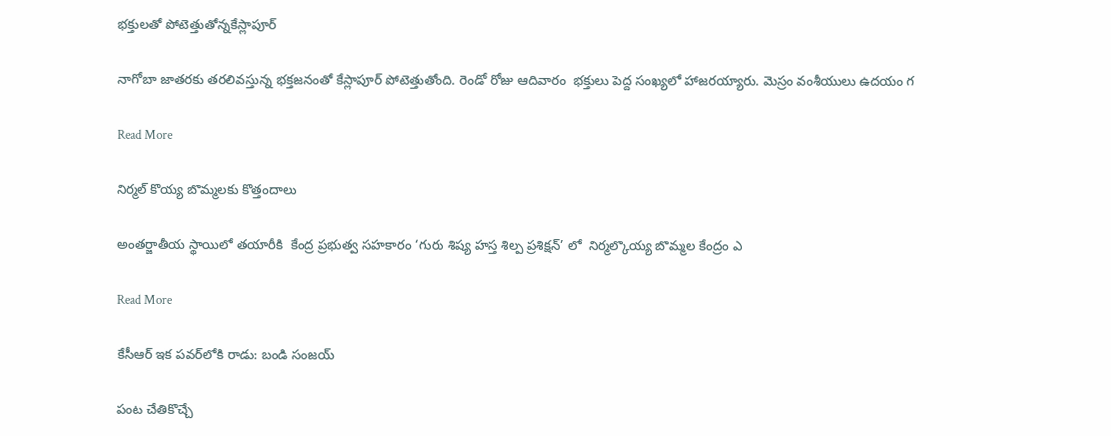భక్తులతో పోటెత్తుతోన్నకేస్లాపూర్‌

నాగోబా జాతరకు తరలివస్తున్న భక్తజనంతో కేస్లాపూర్‌ పోటెత్తుతోంది. రెండో రోజు ఆదివారం  భక్తులు పెద్ద సంఖ్యలో హాజరయ్యారు. మెస్రం వంశీయులు ఉదయం గ

Read More

నిర్మల్ కొయ్య బొమ్మలకు కొత్తందాలు

అంతర్జాతీయ స్థాయిలో తయారీకి  కేంద్ర ప్రభుత్వ సహకారం ‘గురు శిష్య హస్త శిల్ప ప్రశిక్షన్’ లో  నిర్మల్కొయ్య బొమ్మల కేంద్రం ఎ

Read More

కేసీఆర్‌‌‌‌‌‌‌‌ ఇక పవర్‌‌‌‌‌‌‌‌‌‌‌‌‌‌‌‌లోకి రాడు: బండి సంజయ్

పంట చేతికొచ్చే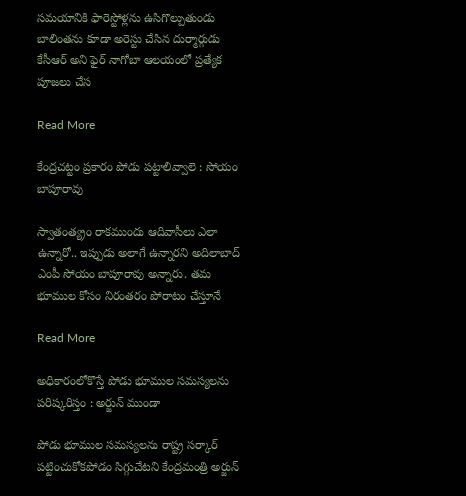సమయానికి ఫారెస్టోళ్లను ఉసిగొల్పుతుండు బాలింతను కూడా అరెస్టు చేసిన దుర్మార్గుడు కేసీఆర్ అని ఫైర్ నాగోబా ఆలయంలో ప్రత్యేక పూజలు చేస

Read More

కేంద్రచట్టం ప్రకారం పోడు పట్టాలివ్వాలె : సోయం బాపూరావు

స్వాతంత్య్రం రాకముందు ఆదివాసీలు ఎలా ఉన్నారో.. ఇప్పుడు అలాగే ఉన్నారని అదిలాబాద్ ఎంపీ సోయం బాపూరావు అన్నారు. తమ భూముల కోసం నిరంతరం పోరాటం చేస్తూనే

Read More

అధికారంలోకొస్తే పోడు భూముల సమస్యలను పరిష్కరిస్తం : అర్జున్ ముండా

పోడు భూముల సమస్యలను రాష్ట్ర సర్కార్ పట్టించుకోకపోడం సిగ్గుచేటని కేంద్రమంత్రి అర్జున్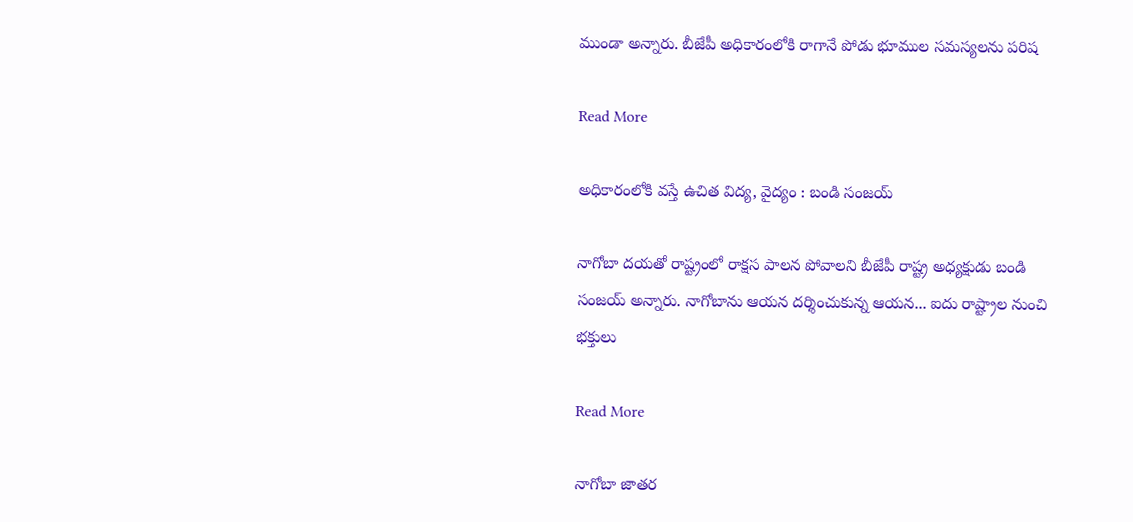ముండా అన్నారు. బీజేపీ అధికారంలోకి రాగానే పోడు భూముల సమస్యలను పరిష

Read More

అధికారంలోకి వస్తే ఉచిత విద్య, వైద్యం : బండి సంజయ్

నాగోబా దయతో రాష్ట్రంలో రాక్షస పాలన పోవాలని బీజేపీ రాష్ట్ర అధ్యక్షుడు బండి సంజయ్ అన్నారు. నాగోబాను ఆయన దర్శించుకున్న ఆయన... ఐదు రాష్ట్రాల నుంచి భక్తులు

Read More

నాగోబా జాతర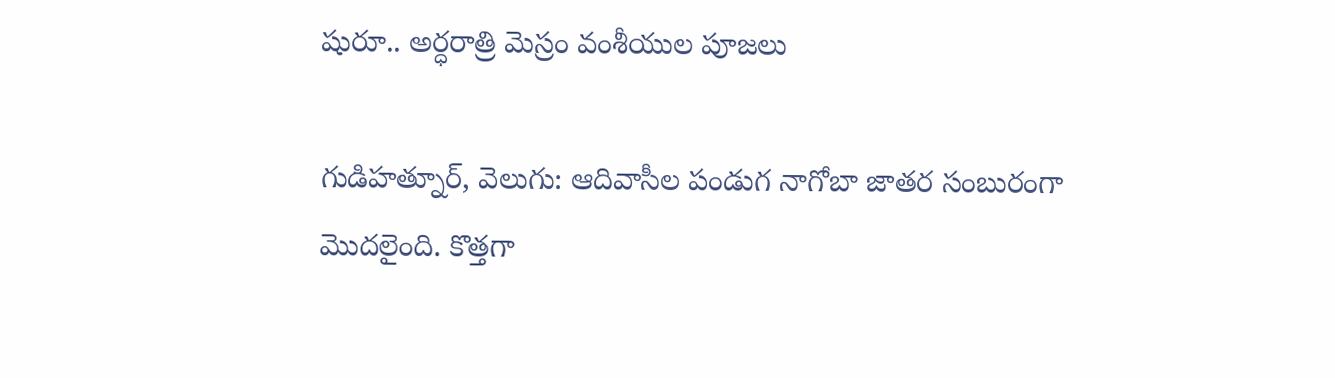షురూ.. అర్ధరాత్రి మెస్రం వంశీయుల పూజలు

గుడిహత్నూర్, వెలుగు: ఆదివాసీల పండుగ నాగోబా జాతర సంబురంగా మొదలైంది. కొత్తగా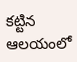కట్టిన ఆలయంలో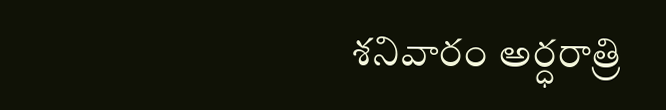శనివారం అర్ధరాత్రి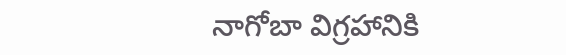నాగోబా విగ్రహానికి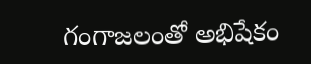గంగాజలంతో అభిషేకం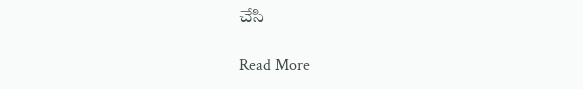చేసి

Read More